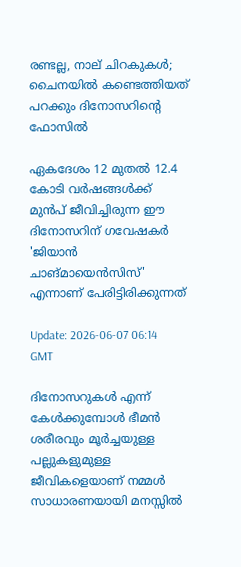രണ്ടല്ല, നാല് ചിറകുകള്‍; ചൈനയില്‍ കണ്ടെത്തിയത് പറക്കും ദിനോസറിൻ്റെ ഫോസില്‍

ഏകദേശം 12 മുതല്‍ 12.4 കോടി വര്‍ഷങ്ങള്‍ക്ക് മുന്‍പ് ജീവിച്ചിരുന്ന ഈ ദിനോസറിന് ഗവേഷകര്‍ 'ജിയാന്‍ ചാങ്മായെന്‍സിസ്' എന്നാണ് പേരിട്ടിരിക്കുന്നത്

Update: 2026-06-07 06:14 GMT

ദിനോസറുകള്‍ എന്ന് കേള്‍ക്കുമ്പോള്‍ ഭീമന്‍ ശരീരവും മൂര്‍ച്ചയുള്ള പല്ലുകളുമുള്ള ജീവികളെയാണ് നമ്മള്‍ സാധാരണയായി മനസ്സില്‍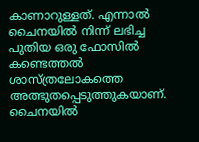കാണാറുള്ളത്. എന്നാല്‍ ചൈനയില്‍ നിന്ന് ലഭിച്ച പുതിയ ഒരു ഫോസില്‍ കണ്ടെത്തല്‍ ശാസ്ത്രലോകത്തെ അത്ഭുതപ്പെടുത്തുകയാണ്. ചൈനയില്‍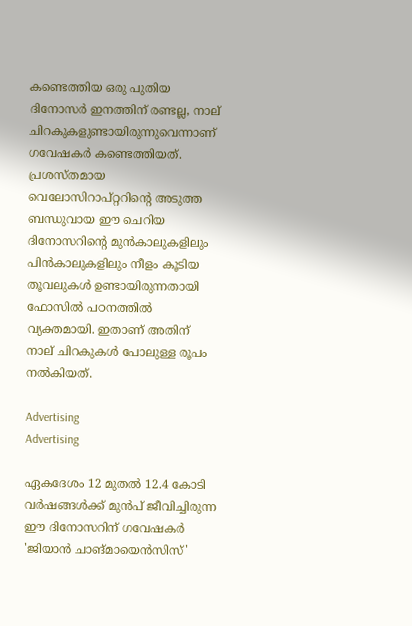കണ്ടെത്തിയ ഒരു പുതിയ ദിനോസര്‍ ഇനത്തിന് രണ്ടല്ല, നാല് ചിറകുകളുണ്ടായിരുന്നുവെന്നാണ് ഗവേഷകര്‍ കണ്ടെത്തിയത്. പ്രശസ്തമായ വെലോസിറാപ്റ്ററിന്റെ അടുത്ത ബന്ധുവായ ഈ ചെറിയ ദിനോസറിന്റെ മുന്‍കാലുകളിലും പിന്‍കാലുകളിലും നീളം കൂടിയ തൂവലുകള്‍ ഉണ്ടായിരുന്നതായി ഫോസില്‍ പഠനത്തില്‍ വ്യക്തമായി. ഇതാണ് അതിന് നാല് ചിറകുകള്‍ പോലുള്ള രൂപം നല്‍കിയത്.

Advertising
Advertising

ഏകദേശം 12 മുതല്‍ 12.4 കോടി വര്‍ഷങ്ങള്‍ക്ക് മുന്‍പ് ജീവിച്ചിരുന്ന ഈ ദിനോസറിന് ഗവേഷകര്‍ 'ജിയാന്‍ ചാങ്മായെന്‍സിസ്'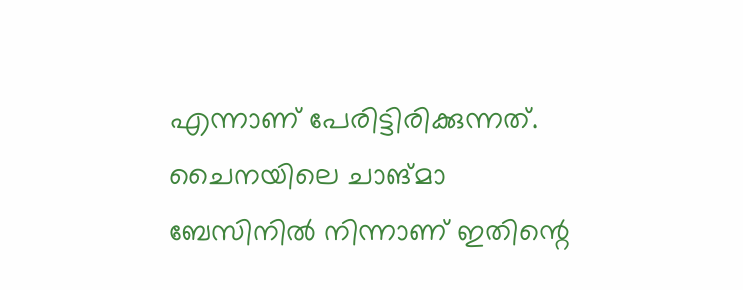എന്നാണ് പേരിട്ടിരിക്കുന്നത്. ചൈനയിലെ ചാങ്മാ ബേസിനില്‍ നിന്നാണ് ഇതിന്റെ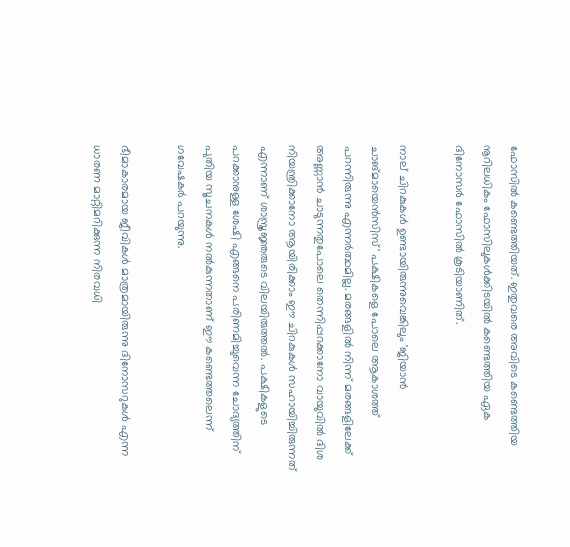ഫോസില്‍ കണ്ടെത്തിയത്. ഇതുവരെ അവിടെ കണ്ടെത്തിയ നൂറിലധികം ഫോസിലുകള്‍ക്കിടയില്‍ കണ്ടെത്തിയ ഏക ദിനോസര്‍ ഫോസില്‍ കൂടിയാണിത്.

നാല് ചിറകുകള്‍ ഉണ്ടായിരുന്നുവെങ്കിലും 'ജിയാന്‍ ചാങ്മായെന്‍സിസ്' പക്ഷികളെ പോലെ ആകാശത്ത് പറന്നിരുന്നു എന്നര്‍ത്ഥമില്ല. മരങ്ങളില്‍ നിന്ന് മരങ്ങളിലേക്ക് അണ്ണാന്‍ ചാടുന്നതുപോലെ തെന്നിപ്പറക്കാനോ വായുവില്‍ ദിശ നിയന്ത്രിക്കാനോ ആയിരിക്കാം ഈ ചിറകുകള്‍ സഹായിച്ചിരുന്നത് എന്നാണ് ശാസ്ത്രജ്ഞരുടെ വിലയിരുത്തല്‍. പക്ഷികളുടെ പറക്കാനുള്ള ശേഷി എങ്ങനെ പരിണമിച്ചുവെന്ന ചോദ്യത്തിന് പുതിയ സൂചനകള്‍ നല്‍കുന്നതാണ് ഈ കണ്ടെത്തലെന്ന് ഗവേഷകര്‍ പറയുന്നു.

ഭീമാകാരമായ ജീവികള്‍ മാത്രമായിരുന്നു ദിനോസറുകള്‍ എന്ന ധാരണ മാറ്റിമറിക്കുന്ന നിരവധി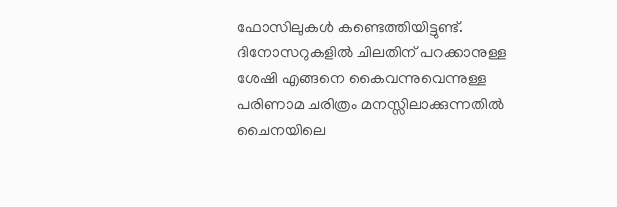ഫോസിലുകള്‍ കണ്ടെത്തിയിട്ടുണ്ട്. ദിനോസറുകളില്‍ ചിലതിന് പറക്കാനുള്ള ശേഷി എങ്ങനെ കൈവന്നുവെന്നുള്ള പരിണാമ ചരിത്രം മനസ്സിലാക്കുന്നതില്‍ ചൈനയിലെ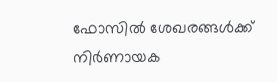ഫോസില്‍ ശേഖരങ്ങള്‍ക്ക് നിര്‍ണായക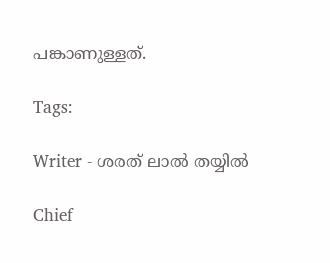പങ്കാണുള്ളത്.

Tags:

Writer - ശരത് ലാൽ തയ്യിൽ

Chief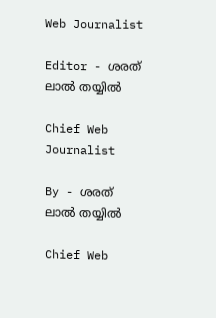Web Journalist

Editor - ശരത് ലാൽ തയ്യിൽ

Chief Web Journalist

By - ശരത് ലാൽ തയ്യിൽ

Chief Web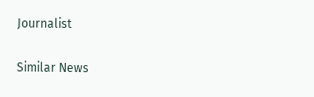Journalist

Similar News